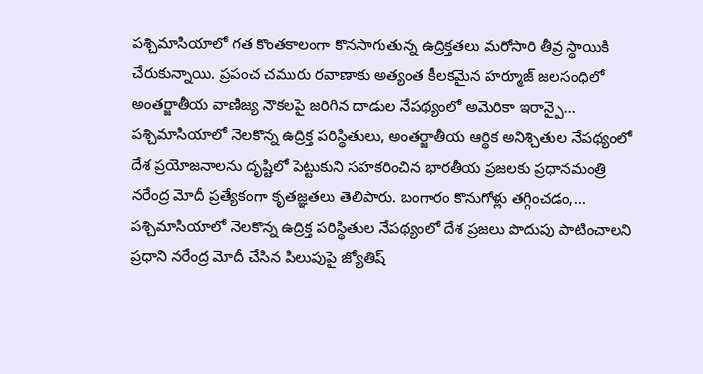పశ్చిమాసియాలో గత కొంతకాలంగా కొనసాగుతున్న ఉద్రిక్తతలు మరోసారి తీవ్ర స్థాయికి చేరుకున్నాయి. ప్రపంచ చమురు రవాణాకు అత్యంత కీలకమైన హర్మూజ్ జలసంధిలో అంతర్జాతీయ వాణిజ్య నౌకలపై జరిగిన దాడుల నేపథ్యంలో అమెరికా ఇరాన్పై...
పశ్చిమాసియాలో నెలకొన్న ఉద్రిక్త పరిస్థితులు, అంతర్జాతీయ ఆర్థిక అనిశ్చితుల నేపథ్యంలో దేశ ప్రయోజనాలను దృష్టిలో పెట్టుకుని సహకరించిన భారతీయ ప్రజలకు ప్రధానమంత్రి నరేంద్ర మోదీ ప్రత్యేకంగా కృతజ్ఞతలు తెలిపారు. బంగారం కొనుగోళ్లు తగ్గించడం,...
పశ్చిమాసియాలో నెలకొన్న ఉద్రిక్త పరిస్థితుల నేపథ్యంలో దేశ ప్రజలు పొదుపు పాటించాలని ప్రధాని నరేంద్ర మోదీ చేసిన పిలుపుపై జ్యోతిష్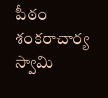పీఠం శంకరాచార్య స్వామి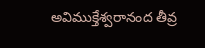అవిముక్తేశ్వరానంద తీవ్ర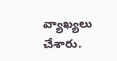వ్యాఖ్యలు చేశారు.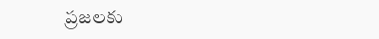ప్రజలకు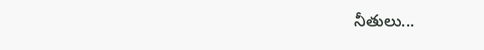నీతులు...